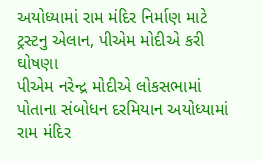અયોધ્યામાં રામ મંદિર નિર્માણ માટે ટ્રસ્ટનુ એલાન, પીએમ મોદીએ કરી ઘોષણા
પીએમ નરેન્દ્ર મોદીએ લોકસભામાં પોતાના સંબોધન દરમિયાન અયોધ્યામાં રામ મંદિર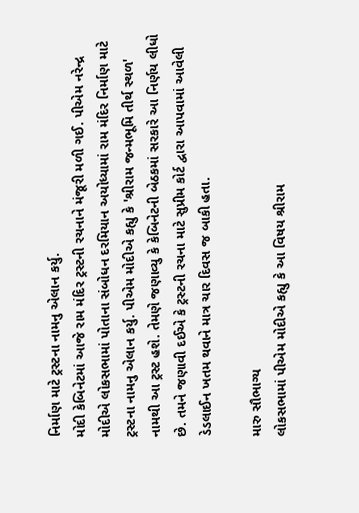નિર્માણ માટે ટ્રસ્ટના નામનુ એલાન કર્યુ.
મોદી કેબિનેટમાં આજે રામ મંદિર ટ્રસ્ટની રચનાને મંજૂરી મળી ગઈ. પીએમ નરેન્દ્ર મોદીએ લોકસભામાં પોતાના સંબોધન દરમિયાન અયોધ્યામાં રામ મંદિર નિર્માણ માટે ટ્રસ્ટના નામનુ એલાન કર્યુ. પીએમ મોદીએ કહ્યુ કે 'શ્રીરામ જન્મભૂમિ તીર્થ સ્થળ' નામથી આ ટ્રસ્ટ હશે. તેમણે જણાવ્યુ કે કેબિનેટની બેઠકમાં સરકારે આ નિર્ણય લીધો છે. તમને જણાવી દઈએ કે ટ્રસ્ટની રચના માટે સુપ્રીમ કોર્ટ દ્વારા આપવામાં આવેલી ડેડલાઈન ખતમ થવાને માત્ર ચાર દિવસ જ બાકી હતા.

મારુ સૌભાગ્ય
લોકસભામાં પીએમ મોદીએ કહ્યુ કે આ વિષય શ્રીરામ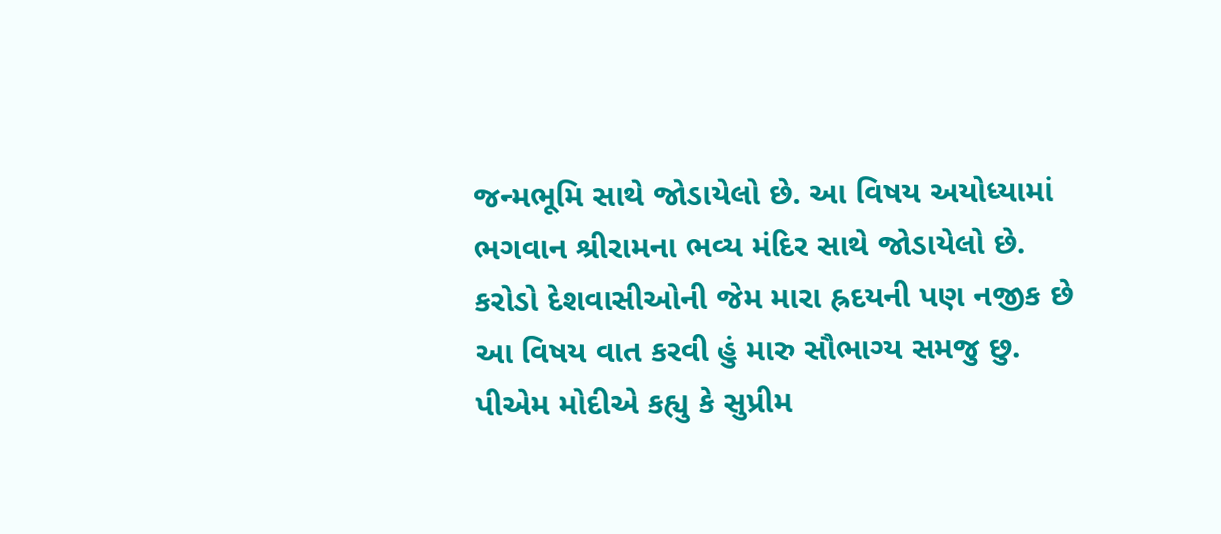જન્મભૂમિ સાથે જોડાયેલો છે. આ વિષય અયોધ્યામાં ભગવાન શ્રીરામના ભવ્ય મંદિર સાથે જોડાયેલો છે. કરોડો દેશવાસીઓની જેમ મારા હ્રદયની પણ નજીક છે આ વિષય વાત કરવી હું મારુ સૌભાગ્ય સમજુ છુ. પીએમ મોદીએ કહ્યુ કે સુપ્રીમ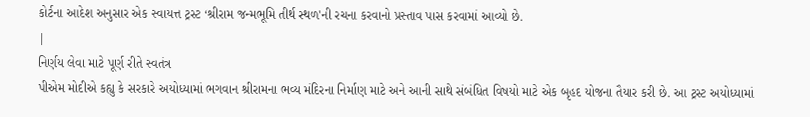કોર્ટના આદેશ અનુસાર એક સ્વાયત્ત ટ્રસ્ટ ‘શ્રીરામ જન્મભૂમિ તીર્થ સ્થળ'ની રચના કરવાનો પ્રસ્તાવ પાસ કરવામાં આવ્યો છે.
|
નિર્ણય લેવા માટે પૂર્ણ રીતે સ્વતંત્ર
પીએમ મોદીએ કહ્યુ કે સરકારે અયોધ્યામાં ભગવાન શ્રીરામના ભવ્ય મંદિરના નિર્માણ માટે અને આની સાથે સંબંધિત વિષયો માટે એક બૃહદ યોજના તૈયાર કરી છે. આ ટ્રસ્ટ અયોધ્યામાં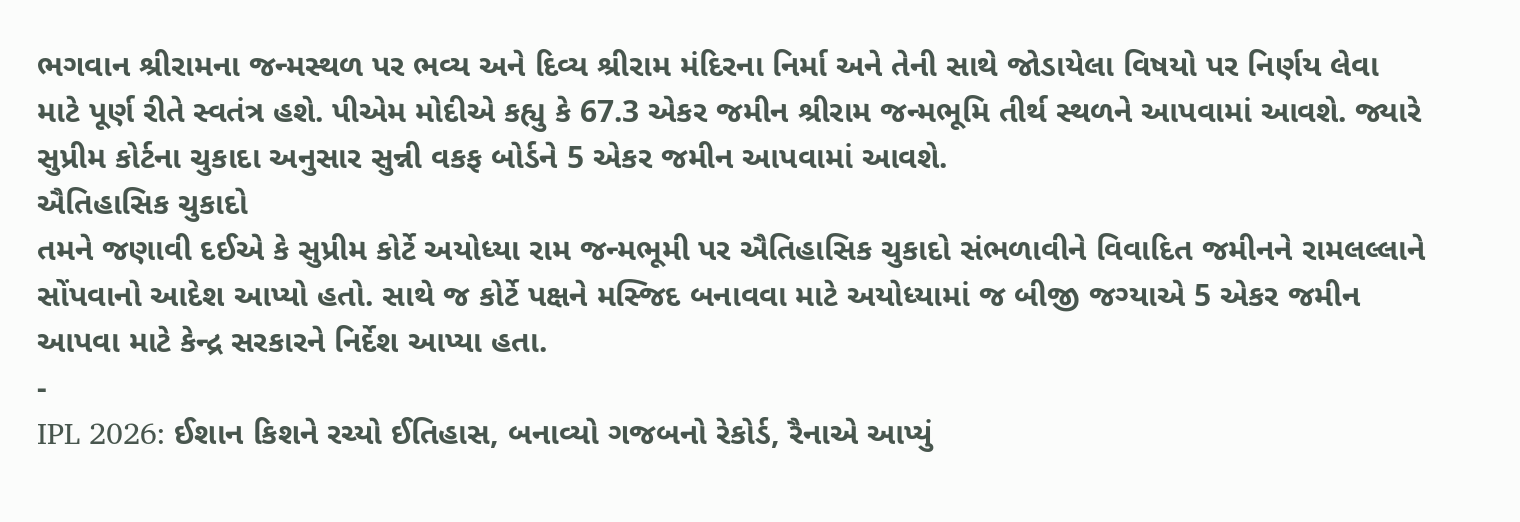ભગવાન શ્રીરામના જન્મસ્થળ પર ભવ્ય અને દિવ્ય શ્રીરામ મંદિરના નિર્મા અને તેની સાથે જોડાયેલા વિષયો પર નિર્ણય લેવા માટે પૂર્ણ રીતે સ્વતંત્ર હશે. પીએમ મોદીએ કહ્યુ કે 67.3 એકર જમીન શ્રીરામ જન્મભૂમિ તીર્થ સ્થળને આપવામાં આવશે. જ્યારે સુપ્રીમ કોર્ટના ચુકાદા અનુસાર સુન્ની વકફ બોર્ડને 5 એકર જમીન આપવામાં આવશે.
ઐતિહાસિક ચુકાદો
તમને જણાવી દઈએ કે સુપ્રીમ કોર્ટે અયોધ્યા રામ જન્મભૂમી પર ઐતિહાસિક ચુકાદો સંભળાવીને વિવાદિત જમીનને રામલલ્લાને સોંપવાનો આદેશ આપ્યો હતો. સાથે જ કોર્ટે પક્ષને મસ્જિદ બનાવવા માટે અયોધ્યામાં જ બીજી જગ્યાએ 5 એકર જમીન આપવા માટે કેન્દ્ર સરકારને નિર્દેશ આપ્યા હતા.
-
IPL 2026: ઈશાન કિશને રચ્યો ઈતિહાસ, બનાવ્યો ગજબનો રેકોર્ડ, રૈનાએ આપ્યું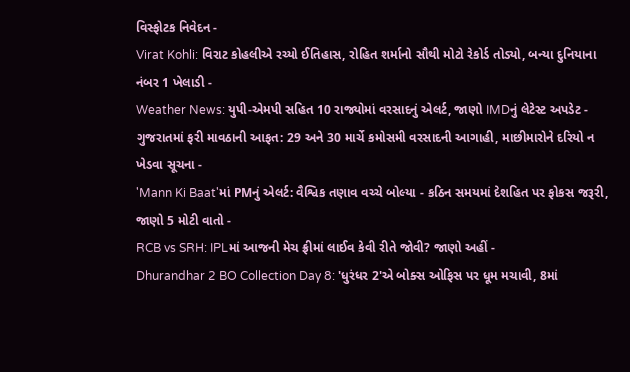વિસ્ફોટક નિવેદન -
Virat Kohli: વિરાટ કોહલીએ રચ્યો ઈતિહાસ, રોહિત શર્માનો સૌથી મોટો રેકોર્ડ તોડ્યો, બન્યા દુનિયાના નંબર 1 ખેલાડી -
Weather News: યુપી-એમપી સહિત 10 રાજ્યોમાં વરસાદનું એલર્ટ, જાણો IMDનું લેટેસ્ટ અપડેટ -
ગુજરાતમાં ફરી માવઠાની આફત: 29 અને 30 માર્ચે કમોસમી વરસાદની આગાહી, માછીમારોને દરિયો ન ખેડવા સૂચના -
'Mann Ki Baat'માં PMનું એલર્ટ: વૈશ્વિક તણાવ વચ્ચે બોલ્યા - કઠિન સમયમાં દેશહિત પર ફોકસ જરૂરી, જાણો 5 મોટી વાતો -
RCB vs SRH: IPLમાં આજની મેચ ફ્રીમાં લાઈવ કેવી રીતે જોવી? જાણો અહીં -
Dhurandhar 2 BO Collection Day 8: 'ધુરંધર 2'એ બોક્સ ઓફિસ પર ધૂમ મચાવી, 8માં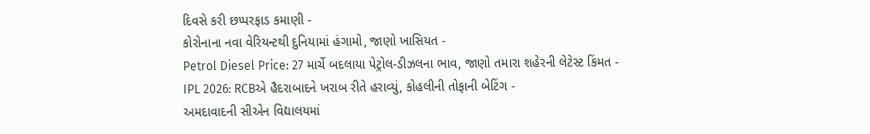દિવસે કરી છપ્પરફાડ કમાણી -
કોરોનાના નવા વેરિયન્ટથી દુનિયામાં હંગામો, જાણો ખાસિયત -
Petrol Diesel Price: 27 માર્ચે બદલાયા પેટ્રોલ-ડીઝલના ભાવ, જાણો તમારા શહેરની લેટેસ્ટ કિંમત -
IPL 2026: RCBએ હૈદરાબાદને ખરાબ રીતે હરાવ્યું, કોહલીની તોફાની બેટિંગ -
અમદાવાદની સીએન વિદ્યાલયમાં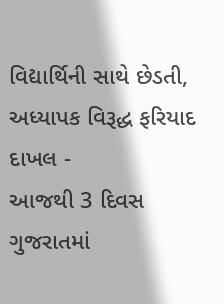વિદ્યાર્થિની સાથે છેડતી, અધ્યાપક વિરૂદ્ધ ફરિયાદ દાખલ -
આજથી 3 દિવસ ગુજરાતમાં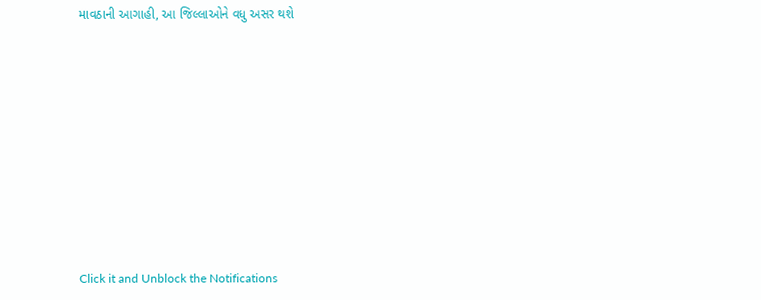માવઠાની આગાહી, આ જિલ્લાઓને વધુ અસર થશે










Click it and Unblock the Notifications